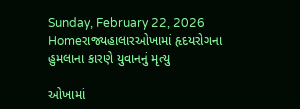Sunday, February 22, 2026
Homeરાજ્યહાલારઓખામાં હૃદયરોગના હુમલાના કારણે યુવાનનું મૃત્યુ

ઓખામાં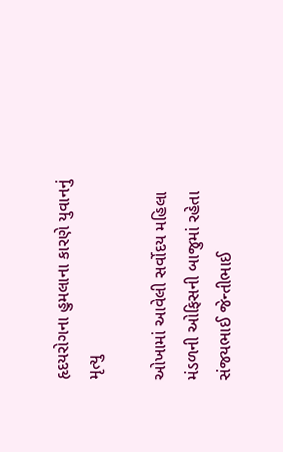હૃદયરોગના હુમલાના કારણે યુવાનનું મૃત્યુ

ઓખામાં આવેલી સર્વોદય મહિલા મંડળની ઓફિસની બાજુમાં રહેતા સંજયભાઈ જેન્તીભાઈ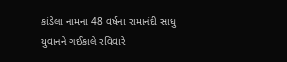કાંડેલા નામના 48 વર્ષના રામાનંદી સાધુ યુવાનને ગઈકાલે રવિવારે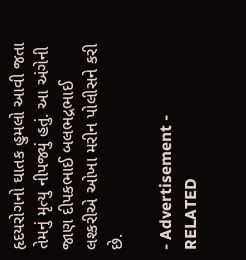હૃદયરોગનો ઘાતક હુમલો આવી જતા તેમનું મૃત્યુ નીપજ્યું હતું. આ અંગેની જાણ દીપકભાઈ બલભદ્રભાઈ લશ્કરીએ ઓખા મરીન પોલીસને કરી છે.

- Advertisement -
RELATED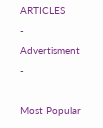ARTICLES
- Advertisment -

Most Popular